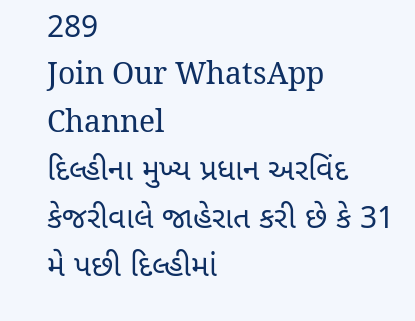289
Join Our WhatsApp Channel
દિલ્હીના મુખ્ય પ્રધાન અરવિંદ કેજરીવાલે જાહેરાત કરી છે કે 31 મે પછી દિલ્હીમાં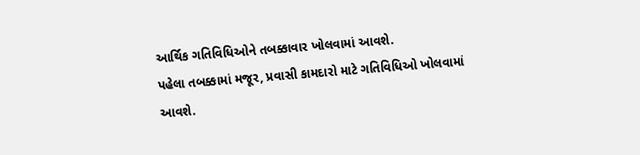આર્થિક ગતિવિધિઓને તબક્કાવાર ખોલવામાં આવશે.
પહેલા તબક્કામાં મજૂર, પ્રવાસી કામદારો માટે ગતિવિધિઓ ખોલવામાં આવશે.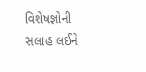વિશેષજ્ઞોની સલાહ લઈને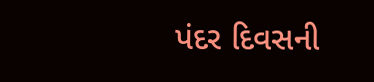પંદર દિવસની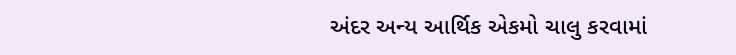અંદર અન્ય આર્થિક એકમો ચાલુ કરવામાં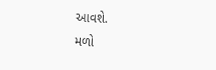આવશે.
મળો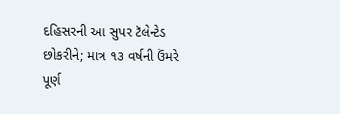દહિસરની આ સુપર ટૅલેન્ટેડ છોકરીને; માત્ર ૧૩ વર્ષની ઉંમરે પૂર્ણ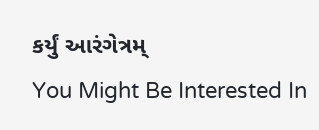કર્યું આરંગેત્રમ્
You Might Be Interested In